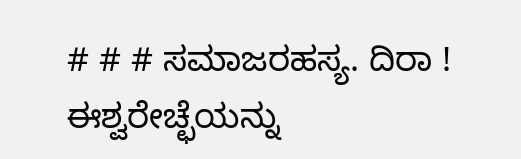# # # ಸಮಾಜರಹಸ್ಯ. ದಿರಾ ! ಈಶ್ವರೇಚ್ಛೆಯನ್ನು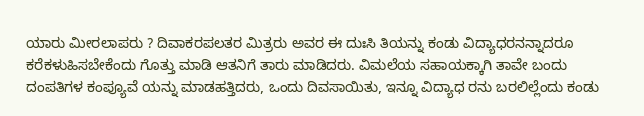ಯಾರು ಮೀರಲಾಪರು ? ದಿವಾಕರಪಲತರ ಮಿತ್ರರು ಅವರ ಈ ದುಃಸಿ ತಿಯನ್ನು ಕಂಡು ವಿದ್ಯಾಧರನನ್ನಾದರೂ ಕರೆಕಳುಹಿಸಬೇಕೆಂದು ಗೊತ್ತು ಮಾಡಿ ಆತನಿಗೆ ತಾರು ಮಾಡಿದರು. ವಿಮಲೆಯ ಸಹಾಯಕ್ಕಾಗಿ ತಾವೇ ಬಂದು ದಂಪತಿಗಳ ಕಂಪ್ಯೂವೆ ಯನ್ನು ಮಾಡಹತ್ತಿದರು, ಒಂದು ದಿವಸಾಯಿತು, ಇನ್ನೂ ವಿದ್ಯಾಧ ರನು ಬರಲಿಲ್ಲೆಂದು ಕಂಡು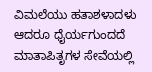ವಿಮಲೆಯು ಹತಾಶಳಾದಳು ಆದರೂ ಧೈರ್ಯಗುಂದದೆ ಮಾತಾಪಿತೃಗಳ ಸೇವೆಯಲ್ಲಿ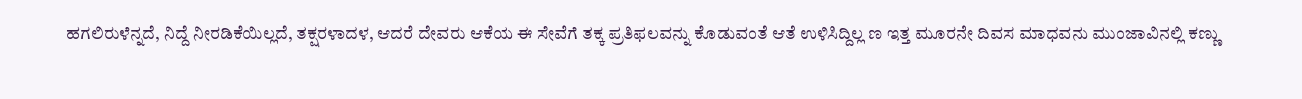ಹಗಲಿರುಳೆನ್ನದೆ, ನಿದ್ದೆ ನೀರಡಿಕೆಯಿಲ್ಲದೆ, ತಕ್ಷರಳಾದಳ, ಆದರೆ ದೇವರು ಆಕೆಯ ಈ ಸೇವೆಗೆ ತಕ್ಕ ಪ್ರತಿಫಲವನ್ನು ಕೊಡುವಂತೆ ಆತೆ ಉಳಿಸಿದ್ದಿಲ್ಲ ಣ ಇತ್ತ ಮೂರನೇ ದಿವಸ ಮಾಧವನು ಮುಂಜಾವಿನಲ್ಲಿ ಕಣ್ಣು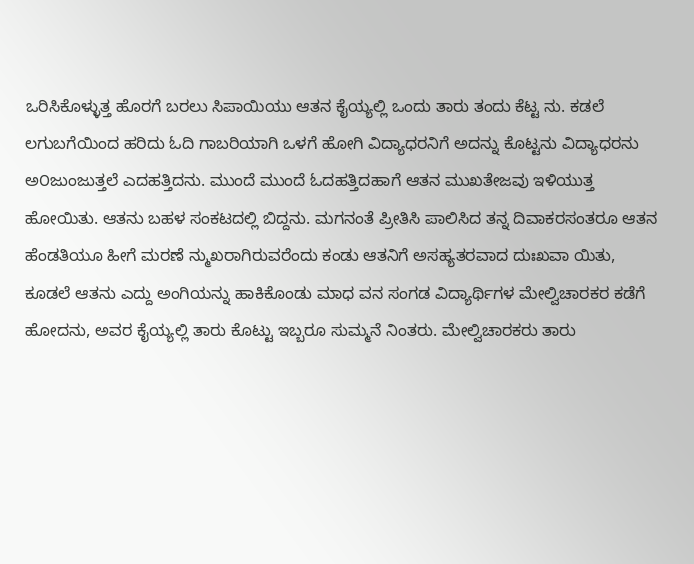ಒರಿಸಿಕೊಳ್ಳುತ್ತ ಹೊರಗೆ ಬರಲು ಸಿಪಾಯಿಯು ಆತನ ಕೈಯ್ಯಲ್ಲಿ ಒಂದು ತಾರು ತಂದು ಕೆಟ್ಟ ನು. ಕಡಲೆ ಲಗುಬಗೆಯಿಂದ ಹರಿದು ಓದಿ ಗಾಬರಿಯಾಗಿ ಒಳಗೆ ಹೋಗಿ ವಿದ್ಯಾಧರನಿಗೆ ಅದನ್ನು ಕೊಟ್ಟನು ವಿದ್ಯಾಧರನು ಅ೦ಜುಂಜುತ್ತಲೆ ಎದಹತ್ತಿದನು. ಮುಂದೆ ಮುಂದೆ ಓದಹತ್ತಿದಹಾಗೆ ಆತನ ಮುಖತೇಜವು ಇಳಿಯುತ್ತ ಹೋಯಿತು. ಆತನು ಬಹಳ ಸಂಕಟದಲ್ಲಿ ಬಿದ್ದನು. ಮಗನಂತೆ ಪ್ರೀತಿಸಿ ಪಾಲಿಸಿದ ತನ್ನ ದಿವಾಕರಸಂತರೂ ಆತನ ಹೆಂಡತಿಯೂ ಹೀಗೆ ಮರಣೆ ನ್ಮುಖರಾಗಿರುವರೆಂದು ಕಂಡು ಆತನಿಗೆ ಅಸಹ್ಯತರವಾದ ದುಃಖವಾ ಯಿತು, ಕೂಡಲೆ ಆತನು ಎದ್ದು ಅಂಗಿಯನ್ನು ಹಾಕಿಕೊಂಡು ಮಾಧ ವನ ಸಂಗಡ ವಿದ್ಯಾರ್ಥಿಗಳ ಮೇಲ್ವಿಚಾರಕರ ಕಡೆಗೆ ಹೋದನು, ಅವರ ಕೈಯ್ಯಲ್ಲಿ ತಾರು ಕೊಟ್ಟು ಇಬ್ಬರೂ ಸುಮ್ಮನೆ ನಿಂತರು. ಮೇಲ್ವಿಚಾರಕರು ತಾರು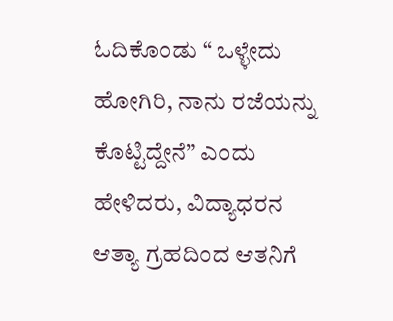ಓದಿಕೊಂಡು “ ಒಳ್ಳೇದು ಹೋಗಿರಿ, ನಾನು ರಜೆಯನ್ನು ಕೊಟ್ಟಿದ್ದೇನೆ” ಎಂದು ಹೇಳಿದರು, ವಿದ್ಯಾಧರನ ಆತ್ಯಾ ಗ್ರಹದಿಂದ ಆತನಿಗೆ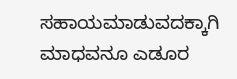ಸಹಾಯಮಾಡುವದಕ್ಕಾಗಿ ಮಾಧವನೂ ಎಡೂರ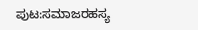ಪುಟ:ಸಮಾಜರಹಸ್ಯ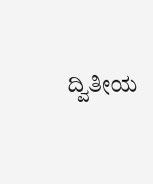ದ್ವಿತೀಯ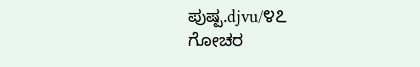ಪುಷ್ಪ.djvu/೪೭
ಗೋಚರ